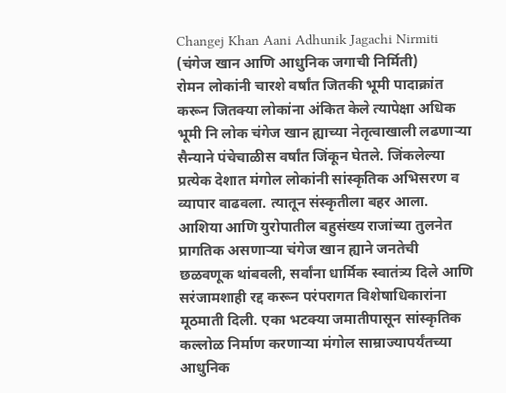Changej Khan Aani Adhunik Jagachi Nirmiti (चंगेज खान आणि आधुनिक जगाची निर्मिती)
रोमन लोकांनी चारशे वर्षांत जितकी भूमी पादाक्रांत करून जितक्या लोकांना अंकित केले त्यापेक्षा अधिक भूमी नि लोक चंगेज खान ह्याच्या नेतृत्वाखाली लढणाऱ्या सैन्याने पंचेचाळीस वर्षांत जिंकून घेतले. जिंकलेल्या प्रत्येक देशात मंगोल लोकांनी सांस्कृतिक अभिसरण व व्यापार वाढवला. त्यातून संस्कृतीला बहर आला. आशिया आणि युरोपातील बहुसंख्य राजांच्या तुलनेत प्रागतिक असणाऱ्या चंगेज खान ह्याने जनतेची छळवणूक थांबवली, सर्वांना धार्मिक स्वातंत्र्य दिले आणि सरंजामशाही रद्द करून परंपरागत विशेषाधिकारांना मूठमाती दिली. एका भटक्या जमातीपासून सांस्कृतिक कल्लोळ निर्माण करणाऱ्या मंगोल साम्राज्यापर्यंतच्या आधुनिक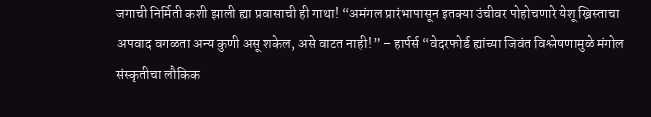जगाची निर्मिती कशी झाली ह्या प्रवासाची ही गाथा! “अमंगल प्रारंभापासून इतक्या उंचीवर पोहोचणारे येशू ख्रिस्ताचा अपवाद वगळता अन्य कुणी असू शकेल, असे वाटत नाही!” – हार्पर्स “वेदरफोर्ड ह्यांच्या जिवंत विश्लेषणामुळे मंगोल संस्कृतीचा लौकिक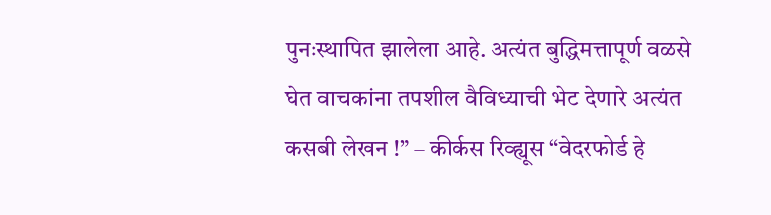पुनःस्थापित झालेला आहे. अत्यंत बुद्धिमत्तापूर्ण वळसे घेत वाचकांना तपशील वैविध्याची भेट देणारे अत्यंत कसबी लेखन !” – कीर्कस रिव्ह्यूस “वेदरफोर्ड हे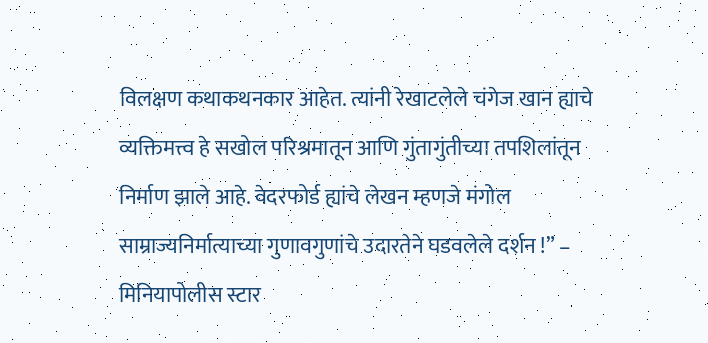विलक्षण कथाकथनकार आहेत. त्यांनी रेखाटलेले चंगेज खान ह्याचे व्यक्तिमत्त्व हे सखोल परिश्रमातून आणि गुंतागुंतीच्या तपशिलांतून निर्माण झाले आहे. वेदरफोर्ड ह्यांचे लेखन म्हणजे मंगोल साम्राज्यनिर्मात्याच्या गुणावगुणांचे उदारतेने घडवलेले दर्शन !” – मिनियापोलीस स्टार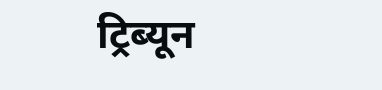ट्रिब्यून